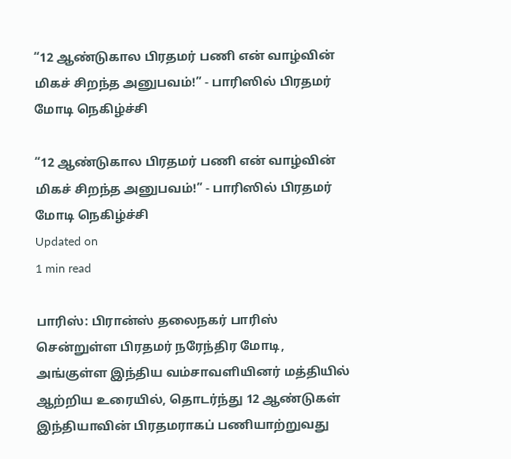“12 ஆண்டுகால பிரதமர் பணி என் வாழ்வின் மிகச் சிறந்த அனுபவம்!” - பாரிஸில் பிரதமர் மோடி நெகிழ்ச்சி

“12 ஆண்டுகால பிரதமர் பணி என் வாழ்வின் மிகச் சிறந்த அனுபவம்!” - பாரிஸில் பிரதமர் மோடி நெகிழ்ச்சி
Updated on
1 min read

பாரிஸ்: பிரான்ஸ் தலைநகர் பாரிஸ் சென்றுள்ள பிரதமர் நரேந்திர மோடி, அங்குள்ள இந்திய வம்சாவளியினர் மத்தியில் ஆற்றிய உரையில், தொடர்ந்து 12 ஆண்டுகள் இந்தியாவின் பிரதமராகப் பணியாற்றுவது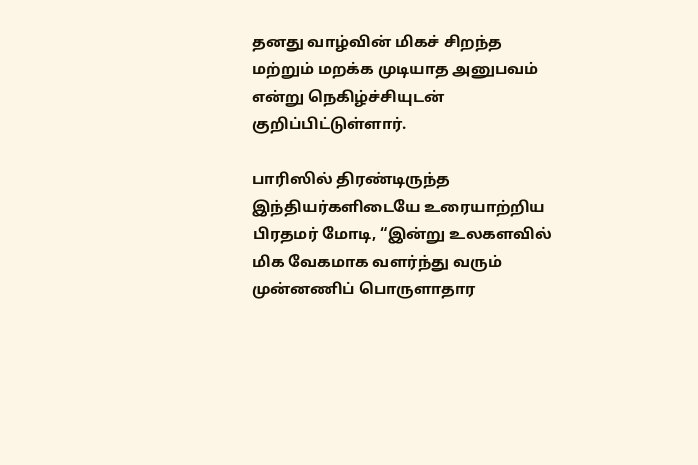தனது வாழ்வின் மிகச் சிறந்த மற்றும் மறக்க முடியாத அனுபவம் என்று நெகிழ்ச்சியுடன் குறிப்பிட்டுள்ளார்.

பாரிஸில் திரண்டிருந்த இந்தியர்களிடையே உரையாற்றிய பிரதமர் மோடி, “இன்று உலகளவில் மிக வேகமாக வளர்ந்து வரும் முன்னணிப் பொருளாதார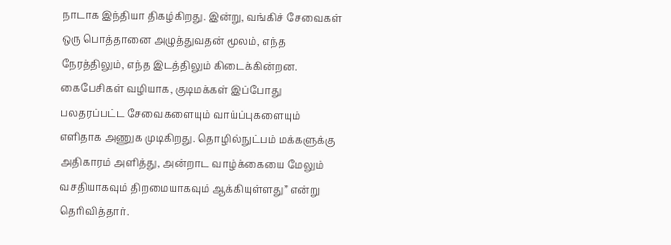நாடாக இந்தியா திகழ்கிறது. இன்று, வங்கிச் சேவைகள் ஒரு பொத்தானை அழுத்துவதன் மூலம், எந்த நேரத்திலும், எந்த இடத்திலும் கிடைக்கின்றன. கைபேசிகள் வழியாக, குடிமக்கள் இப்போது பலதரப்பட்ட சேவைகளையும் வாய்ப்புகளையும் எளிதாக அணுக முடிகிறது. தொழில்நுட்பம் மக்களுக்கு அதிகாரம் அளித்து, அன்றாட வாழ்க்கையை மேலும் வசதியாகவும் திறமையாகவும் ஆக்கியுள்ளது” என்று தெரிவித்தார்.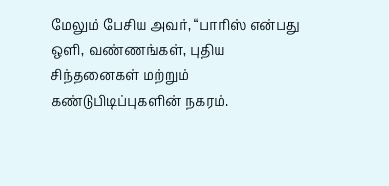மேலும் பேசிய அவர், “பாரிஸ் என்பது ஒளி, வண்ணங்கள், புதிய சிந்தனைகள் மற்றும் கண்டுபிடிப்புகளின் நகரம்.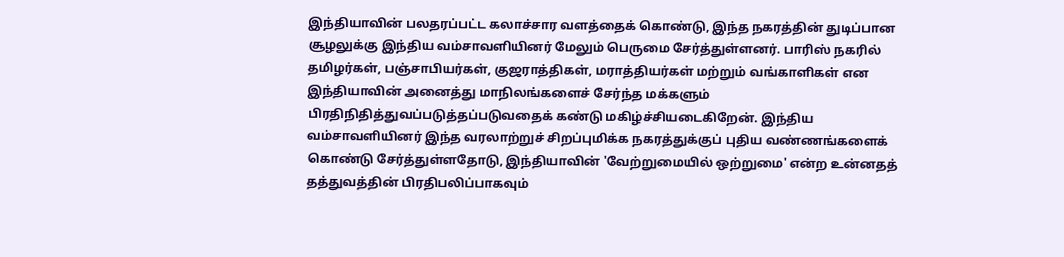இந்தியாவின் பலதரப்பட்ட கலாச்சார வளத்தைக் கொண்டு, இந்த நகரத்தின் துடிப்பான சூழலுக்கு இந்திய வம்சாவளியினர் மேலும் பெருமை சேர்த்துள்ளனர். பாரிஸ் நகரில் தமிழர்கள், பஞ்சாபியர்கள், குஜராத்திகள், மராத்தியர்கள் மற்றும் வங்காளிகள் என இந்தியாவின் அனைத்து மாநிலங்களைச் சேர்ந்த மக்களும் பிரதிநிதித்துவப்படுத்தப்படுவதைக் கண்டு மகிழ்ச்சியடைகிறேன். இந்திய வம்சாவளியினர் இந்த வரலாற்றுச் சிறப்புமிக்க நகரத்துக்குப் புதிய வண்ணங்களைக் கொண்டு சேர்த்துள்ளதோடு, இந்தியாவின் 'வேற்றுமையில் ஒற்றுமை' என்ற உன்னதத் தத்துவத்தின் பிரதிபலிப்பாகவும்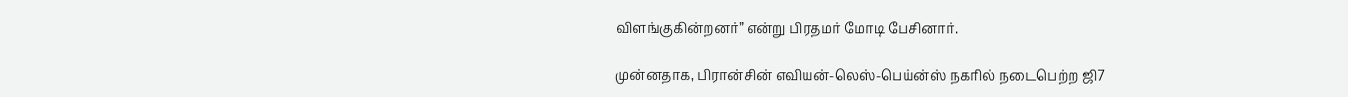விளங்குகின்றனர்” என்று பிரதமர் மோடி பேசினார்.

முன்னதாக, பிரான்சின் எவியன்-லெஸ்-பெய்ன்ஸ் நகரில் நடைபெற்ற ஜி7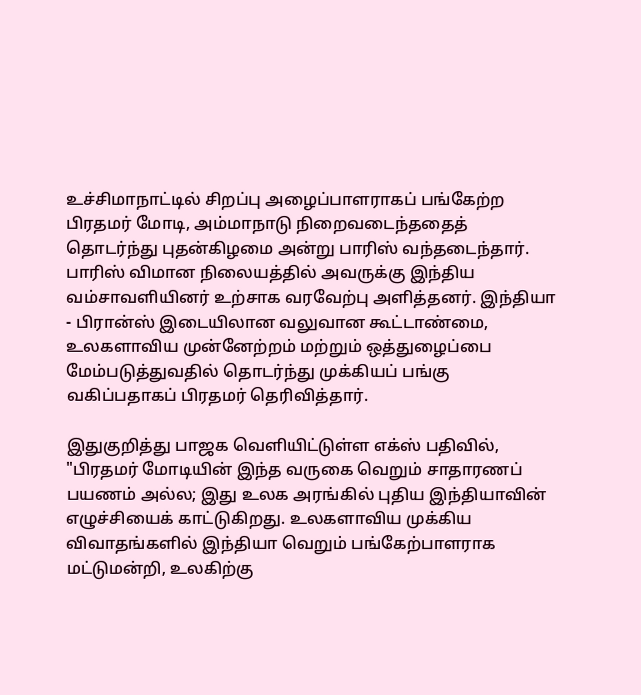உச்சிமாநாட்டில் சிறப்பு அழைப்பாளராகப் பங்கேற்ற பிரதமர் மோடி, அம்மாநாடு நிறைவடைந்ததைத் தொடர்ந்து புதன்கிழமை அன்று பாரிஸ் வந்தடைந்தார். பாரிஸ் விமான நிலையத்தில் அவருக்கு இந்திய வம்சாவளியினர் உற்சாக வரவேற்பு அளித்தனர். இந்தியா - பிரான்ஸ் இடையிலான வலுவான கூட்டாண்மை, உலகளாவிய முன்னேற்றம் மற்றும் ஒத்துழைப்பை மேம்படுத்துவதில் தொடர்ந்து முக்கியப் பங்கு வகிப்பதாகப் பிரதமர் தெரிவித்தார்.

இதுகுறித்து பாஜக வெளியிட்டுள்ள எக்ஸ் பதிவில், "பிரதமர் மோடியின் இந்த வருகை வெறும் சாதாரணப் பயணம் அல்ல; இது உலக அரங்கில் புதிய இந்தியாவின் எழுச்சியைக் காட்டுகிறது. உலகளாவிய முக்கிய விவாதங்களில் இந்தியா வெறும் பங்கேற்பாளராக மட்டுமன்றி, உலகிற்கு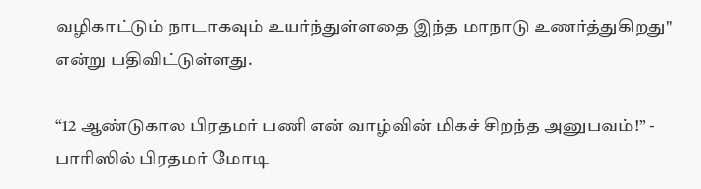வழிகாட்டும் நாடாகவும் உயர்ந்துள்ளதை இந்த மாநாடு உணர்த்துகிறது" என்று பதிவிட்டுள்ளது.

“12 ஆண்டுகால பிரதமர் பணி என் வாழ்வின் மிகச் சிறந்த அனுபவம்!” - பாரிஸில் பிரதமர் மோடி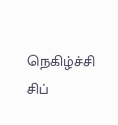நெகிழ்ச்சி
சிப்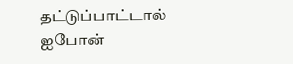தட்டுப்பாட்டால் ஐபோன்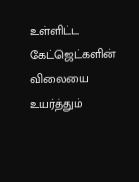உள்ளிட்ட கேட்ஜெட்களின் விலையை உயர்த்தும்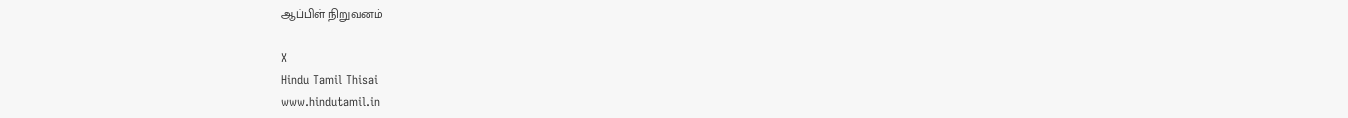ஆப்பிள் நிறுவனம்

X
Hindu Tamil Thisai
www.hindutamil.in